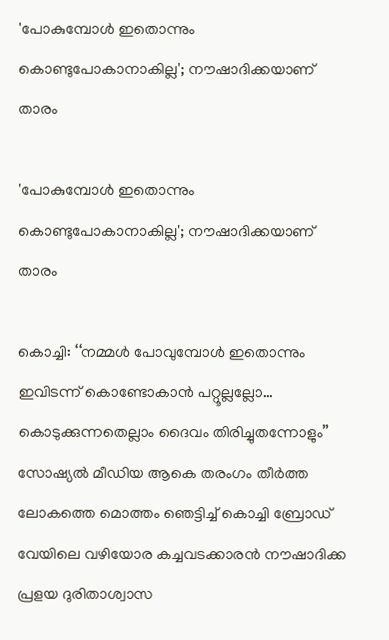'പോകുമ്പോൾ ഇതൊന്നും കൊണ്ടുപോകാനാകില്ല'; നൗഷാദിക്കയാണ് താരം

'പോകുമ്പോൾ ഇതൊന്നും കൊണ്ടുപോകാനാകില്ല'; നൗഷാദിക്കയാണ് താരം

കൊച്ചി: ‘‘നമ്മൾ പോവുമ്പോൾ ഇതൊന്നും ഇവിടന്ന് കൊണ്ടോകാൻ പറ്റൂല്ലല്ലോ… കൊടുക്കുന്നതെല്ലാം ദൈവം തിരിച്ചുതന്നോളും’’ സോഷ്യൽ മീഡിയ ആകെ തരംഗം തീർത്ത ലോകത്തെ മൊത്തം ഞെട്ടിച്ച് കൊച്ചി ബ്രോഡ് വേയിലെ വഴിയോര കച്ചവടക്കാരന്‍ നൗഷാദിക്ക  പ്രളയ ദുരിതാശ്വാസ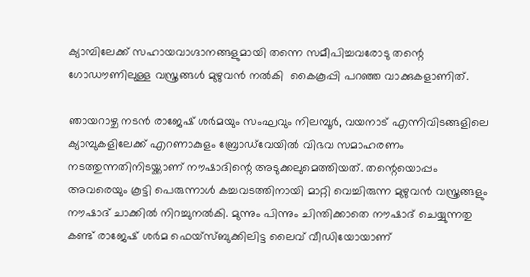ക്യാമ്പിലേക്ക് സഹായവാഗ്ദാനങ്ങളുമായി തന്നെ സമീപിച്ചവരോടു തന്റെ ഗോഡൗണിലുള്ള വസ്ത്രങ്ങൾ മുഴുവൻ നൽകി  കൈകൂപ്പി പറഞ്ഞ വാക്കുകളാണിത്.

ഞായറാഴ്ച നടൻ രാജേഷ് ശർമയും സംഘവും നിലമ്പൂർ, വയനാട് എന്നിവിടങ്ങളിലെ ക്യാമ്പുകളിലേക്ക് എറണാകുളം ബ്രോഡ്‌വേയിൽ വിഭവ സമാഹരണം നടത്തുന്നതിനിടയ്ക്കാണ് നൗഷാദിന്റെ അടുക്കലുമെത്തിയത്. തന്റെയൊപ്പം അവരെയും കൂട്ടി പെരുന്നാൾ കച്ചവടത്തിനായി മാറ്റി വെച്ചിരുന്ന മുഴുവൻ വസ്ത്രങ്ങളും നൗഷാദ് ചാക്കിൽ നിറച്ചുനൽകി. മുന്നും പിന്നും ചിന്തിക്കാതെ നൗഷാദ് ചെയ്യുന്നതു കണ്ട് രാജേഷ് ശർമ ഫെയ്സ്ബുക്കിലിട്ട ലൈവ് വീഡിയോയാണ്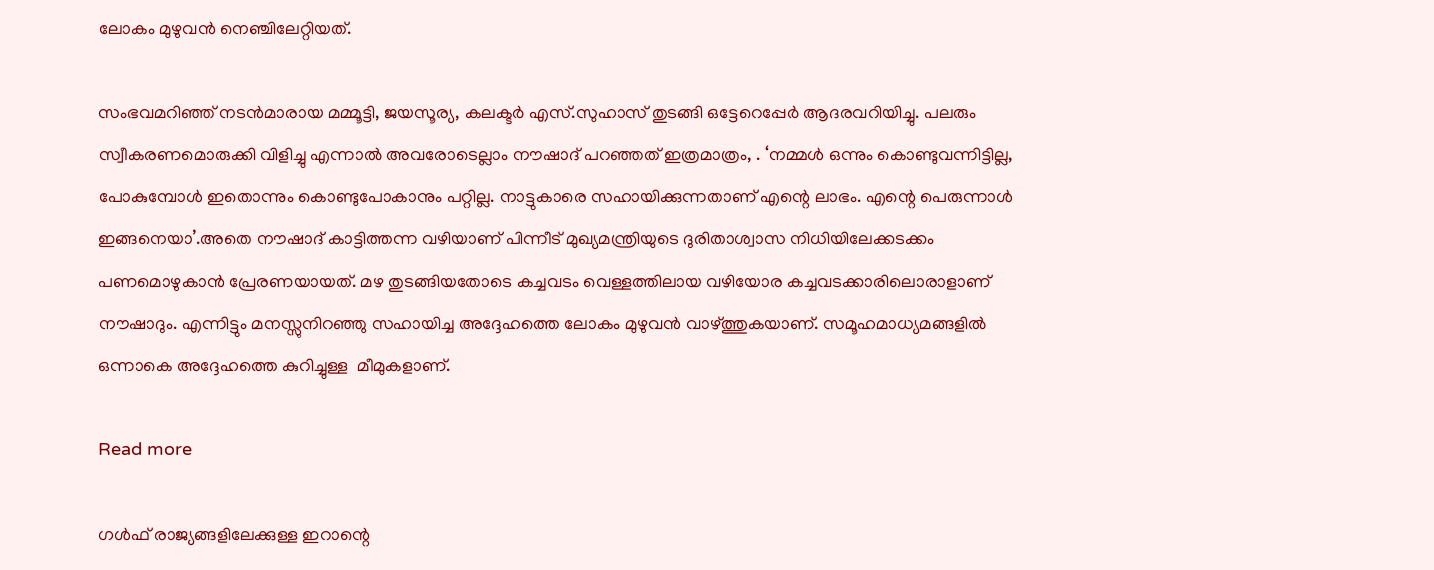ലോകം മുഴുവൻ നെഞ്ചിലേറ്റിയത്.

സംഭവമറി‍ഞ്ഞ് നടൻമാരായ മമ്മൂട്ടി, ജയസൂര്യ, കലക്ടർ എസ്.സുഹാസ് തുടങ്ങി ഒട്ടേറെപ്പേർ ആദരവറിയിച്ചു. പലരും സ്വീകരണമൊരുക്കി വിളിച്ചു എന്നാൽ അവരോടെല്ലാം നൗഷാദ് പറഞ്ഞത് ഇത്രമാത്രം, . ‘നമ്മൾ ഒന്നും കൊണ്ടുവന്നിട്ടില്ല, പോകുമ്പോൾ ഇതൊന്നും കൊണ്ടുപോകാനും പറ്റില്ല. നാട്ടുകാരെ സഹായിക്കുന്നതാണ് എന്റെ ലാഭം. എന്റെ പെരുന്നാൾ ഇങ്ങനെയാ’.അതെ നൗഷാദ് കാട്ടിത്തന്ന വഴിയാണ് പിന്നീട് മുഖ്യമന്ത്രിയുടെ ദുരിതാശ്വാസ നിധിയിലേക്കടക്കം പണമൊഴുകാന്‍ പ്രേരണയായത്. മഴ തുടങ്ങിയതോടെ കച്ചവടം വെള്ളത്തിലായ വഴിയോര കച്ചവടക്കാരിലൊരാളാണ് നൗഷാദും. എന്നിട്ടും മനസ്സുനിറഞ്ഞു സഹായിച്ച അദ്ദേഹത്തെ ലോകം മുഴുവൻ വാഴ്ത്തുകയാണ്. സമൂഹമാധ്യമങ്ങളിൽ ഒന്നാകെ അദ്ദേഹത്തെ കുറിച്ചുള്ള  മീമുകളാണ്.

Read more

ഗൾഫ് രാജ്യങ്ങളിലേക്കുള്ള ഇറാന്റെ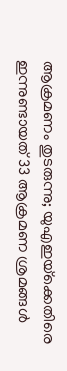ആക്രമണം തുടരുന്നു; യുഎഇയ്‌ക്കെതിരെ ഇന്നുണ്ടായത് 33 ആക്രമണ ശ്രമങ്ങൾ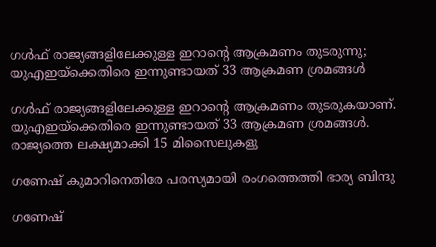ഗൾഫ് രാജ്യങ്ങളിലേക്കുള്ള ഇറാന്റെ ആക്രമണം തുടരുന്നു; യുഎഇയ്‌ക്കെതിരെ ഇന്നുണ്ടായത് 33 ആക്രമണ ശ്രമങ്ങൾ

ഗൾഫ് രാജ്യങ്ങളിലേക്കുള്ള ഇറാന്റെ ആക്രമണം തുടരുകയാണ്. യുഎഇയ്‌ക്കെതിരെ ഇന്നുണ്ടായത് 33 ആക്രമണ ശ്രമങ്ങൾ. രാജ്യത്തെ ലക്ഷ്യമാക്കി 15 മിസൈലുകളു

ഗണേഷ് കുമാറിനെതിരേ പരസ്യമായി രംഗത്തെത്തി ഭാര്യ ബിന്ദു

ഗണേഷ്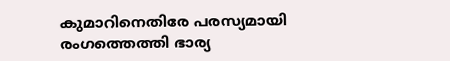കുമാറിനെതിരേ പരസ്യമായി രംഗത്തെത്തി ഭാര്യ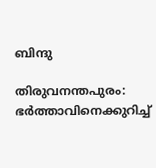ബിന്ദു

തിരുവനന്തപുരം: ഭർത്താവിനെക്കുറിച്ച്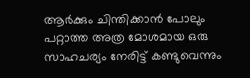ആർക്കും ചിന്തിക്കാൻ പോലും പറ്റാത്ത അത്ര മോശമായ ഒരു സാഹചര്യം നേരിട്ട് കണ്ടുവെന്നും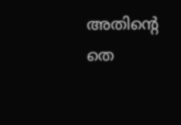അതിന്‍റെ തെ